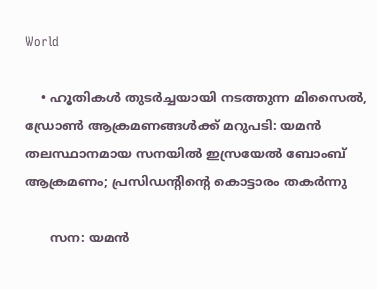World

    • ഹൂതികള്‍ തുടര്‍ച്ചയായി നടത്തുന്ന മിസൈല്‍, ഡ്രോണ്‍ ആക്രമണങ്ങള്‍ക്ക് മറുപടി: യമന്‍ തലസ്ഥാനമായ സനയില്‍ ഇസ്രയേല്‍ ബോംബ് ആക്രമണം; പ്രസിഡന്റിന്റെ കൊട്ടാരം തകര്‍ന്നു

      സന: യമന്‍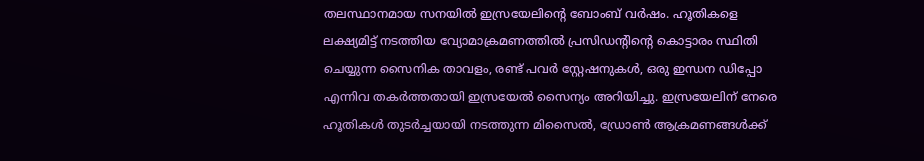തലസ്ഥാനമായ സനയില്‍ ഇസ്രയേലിന്റെ ബോംബ് വര്‍ഷം. ഹൂതികളെ ലക്ഷ്യമിട്ട് നടത്തിയ വ്യോമാക്രമണത്തില്‍ പ്രസിഡന്റിന്റെ കൊട്ടാരം സ്ഥിതി ചെയ്യുന്ന സൈനിക താവളം, രണ്ട് പവര്‍ സ്റ്റേഷനുകള്‍, ഒരു ഇന്ധന ഡിപ്പോ എന്നിവ തകര്‍ത്തതായി ഇസ്രയേല്‍ സൈന്യം അറിയിച്ചു. ഇസ്രയേലിന് നേരെ ഹൂതികള്‍ തുടര്‍ച്ചയായി നടത്തുന്ന മിസൈല്‍, ഡ്രോണ്‍ ആക്രമണങ്ങള്‍ക്ക്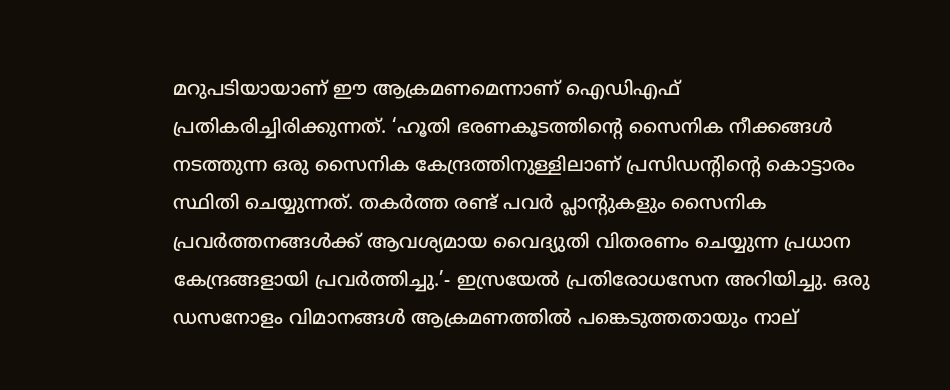മറുപടിയായാണ് ഈ ആക്രമണമെന്നാണ് ഐഡിഎഫ് പ്രതികരിച്ചിരിക്കുന്നത്. ‘ഹൂതി ഭരണകൂടത്തിന്റെ സൈനിക നീക്കങ്ങള്‍ നടത്തുന്ന ഒരു സൈനിക കേന്ദ്രത്തിനുള്ളിലാണ് പ്രസിഡന്റിന്റെ കൊട്ടാരം സ്ഥിതി ചെയ്യുന്നത്. തകര്‍ത്ത രണ്ട് പവര്‍ പ്ലാന്റുകളും സൈനിക പ്രവര്‍ത്തനങ്ങള്‍ക്ക് ആവശ്യമായ വൈദ്യുതി വിതരണം ചെയ്യുന്ന പ്രധാന കേന്ദ്രങ്ങളായി പ്രവര്‍ത്തിച്ചു.’- ഇസ്രയേല്‍ പ്രതിരോധസേന അറിയിച്ചു. ഒരു ഡസനോളം വിമാനങ്ങള്‍ ആക്രമണത്തില്‍ പങ്കെടുത്തതായും നാല്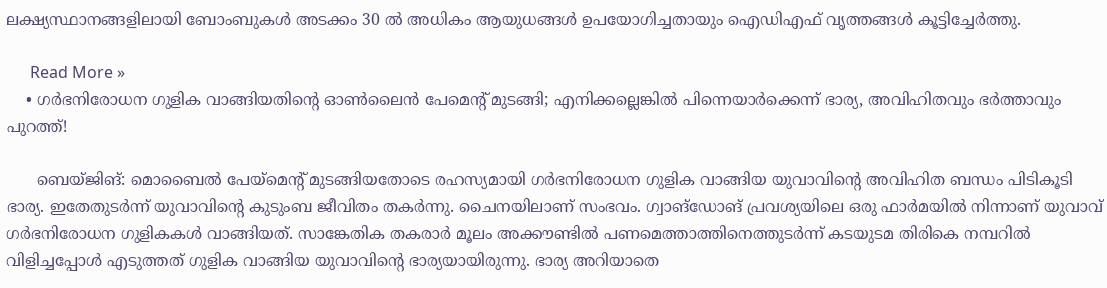ലക്ഷ്യസ്ഥാനങ്ങളിലായി ബോംബുകള്‍ അടക്കം 30 ല്‍ അധികം ആയുധങ്ങള്‍ ഉപയോഗിച്ചതായും ഐഡിഎഫ് വൃത്തങ്ങള്‍ കൂട്ടിച്ചേര്‍ത്തു.

      Read More »
    • ഗര്‍ഭനിരോധന ഗുളിക വാങ്ങിയതിന്റെ ഓണ്‍ലൈന്‍ പേമെന്റ് മുടങ്ങി; എനിക്കല്ലെങ്കില്‍ പിന്നെയാര്‍ക്കെന്ന് ഭാര്യ, അവിഹിതവും ഭര്‍ത്താവും പുറത്ത്!

      ബെയ്ജിങ്: മൊബൈല്‍ പേയ്മെന്റ് മുടങ്ങിയതോടെ രഹസ്യമായി ഗര്‍ഭനിരോധന ഗുളിക വാങ്ങിയ യുവാവിന്റെ അവിഹിത ബന്ധം പിടികൂടി ഭാര്യ. ഇതേതുടര്‍ന്ന് യുവാവിന്റെ കുടുംബ ജീവിതം തകര്‍ന്നു. ചൈനയിലാണ് സംഭവം. ഗ്വാങ്ഡോങ് പ്രവശ്യയിലെ ഒരു ഫാര്‍മയില്‍ നിന്നാണ് യുവാവ് ഗര്‍ഭനിരോധന ഗുളികകള്‍ വാങ്ങിയത്. സാങ്കേതിക തകരാര്‍ മൂലം അക്കൗണ്ടില്‍ പണമെത്താത്തിനെത്തുടര്‍ന്ന് കടയുടമ തിരികെ നമ്പറില്‍ വിളിച്ചപ്പോള്‍ എടുത്തത് ഗുളിക വാങ്ങിയ യുവാവിന്റെ ഭാര്യയായിരുന്നു. ഭാര്യ അറിയാതെ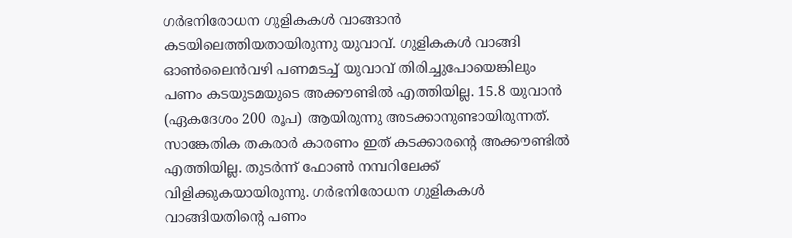ഗര്‍ഭനിരോധന ഗുളികകള്‍ വാങ്ങാന്‍ കടയിലെത്തിയതായിരുന്നു യുവാവ്. ഗുളികകള്‍ വാങ്ങി ഓണ്‍ലൈന്‍വഴി പണമടച്ച് യുവാവ് തിരിച്ചുപോയെങ്കിലും പണം കടയുടമയുടെ അക്കൗണ്ടില്‍ എത്തിയില്ല. 15.8 യുവാന്‍ (ഏകദേശം 200 രൂപ) ആയിരുന്നു അടക്കാനുണ്ടായിരുന്നത്. സാങ്കേതിക തകരാര്‍ കാരണം ഇത് കടക്കാരന്റെ അക്കൗണ്ടില്‍ എത്തിയില്ല. തുടര്‍ന്ന് ഫോണ്‍ നമ്പറിലേക്ക് വിളിക്കുകയായിരുന്നു. ഗര്‍ഭനിരോധന ഗുളികകള്‍ വാങ്ങിയതിന്റെ പണം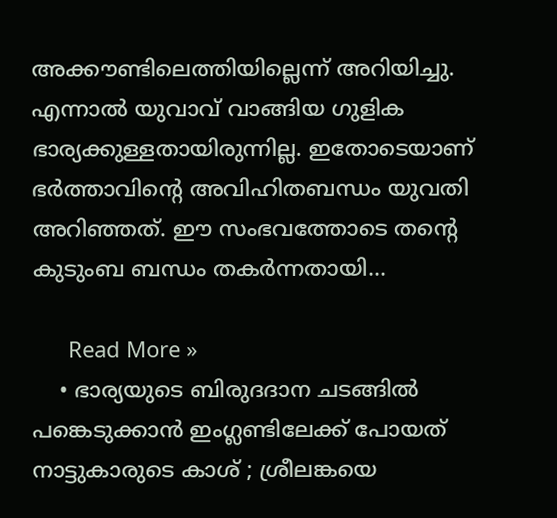അക്കൗണ്ടിലെത്തിയില്ലെന്ന് അറിയിച്ചു. എന്നാല്‍ യുവാവ് വാങ്ങിയ ഗുളിക ഭാര്യക്കുള്ളതായിരുന്നില്ല. ഇതോടെയാണ് ഭര്‍ത്താവിന്റെ അവിഹിതബന്ധം യുവതി അറിഞ്ഞത്. ഈ സംഭവത്തോടെ തന്റെ കുടുംബ ബന്ധം തകര്‍ന്നതായി…

      Read More »
    • ഭാര്യയുടെ ബിരുദദാന ചടങ്ങില്‍ പങ്കെടുക്കാന്‍ ഇംഗ്ലണ്ടിലേക്ക് പോയത് നാട്ടുകാരുടെ കാശ് ; ശ്രീലങ്കയെ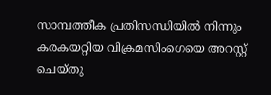സാമ്പത്തീക പ്രതിസന്ധിയില്‍ നിന്നും കരകയറ്റിയ വിക്രമസിംഗെയെ അറസ്റ്റ് ചെയ്തു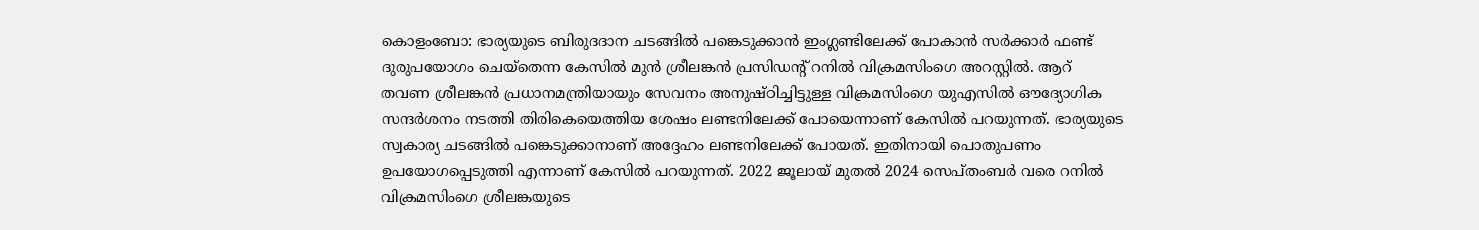കൊളംബോ: ഭാര്യയുടെ ബിരുദദാന ചടങ്ങില്‍ പങ്കെടുക്കാന്‍ ഇംഗ്ലണ്ടിലേക്ക് പോകാന്‍ സര്‍ക്കാര്‍ ഫണ്ട് ദുരുപയോഗം ചെയ്തെന്ന കേസില്‍ മുന്‍ ശ്രീലങ്കന്‍ പ്രസിഡന്റ് റനില്‍ വിക്രമസിംഗെ അറസ്റ്റില്‍. ആറ് തവണ ശ്രീലങ്കന്‍ പ്രധാനമന്ത്രിയായും സേവനം അനുഷ്ഠിച്ചിട്ടുള്ള വിക്രമസിംഗെ യുഎസില്‍ ഔദ്യോഗിക സന്ദര്‍ശനം നടത്തി തിരികെയെത്തിയ ശേഷം ലണ്ടനിലേക്ക് പോയെന്നാണ് കേസില്‍ പറയുന്നത്. ഭാര്യയുടെ സ്വകാര്യ ചടങ്ങില്‍ പങ്കെടുക്കാനാണ് അദ്ദേഹം ലണ്ടനിലേക്ക് പോയത്. ഇതിനായി പൊതുപണം ഉപയോഗപ്പെടുത്തി എന്നാണ് കേസില്‍ പറയുന്നത്. 2022 ജൂലായ് മുതല്‍ 2024 സെപ്തംബര്‍ വരെ റനില്‍ വിക്രമസിംഗെ ശ്രീലങ്കയുടെ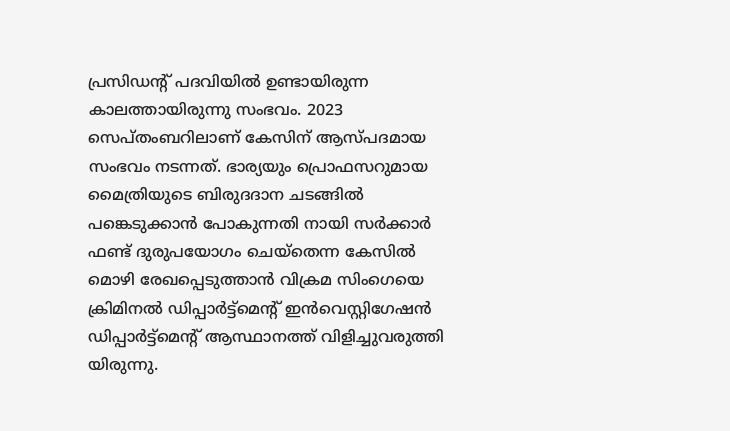പ്രസിഡന്റ് പദവിയില്‍ ഉണ്ടായിരുന്ന കാലത്തായിരുന്നു സംഭവം. 2023 സെപ്തംബറിലാണ് കേസിന് ആസ്പദമായ സംഭവം നടന്നത്. ഭാര്യയും പ്രൊഫസറുമായ മൈത്രിയുടെ ബിരുദദാന ചടങ്ങില്‍ പങ്കെടുക്കാന്‍ പോകുന്നതി നായി സര്‍ക്കാര്‍ ഫണ്ട് ദുരുപയോഗം ചെയ്തെന്ന കേസില്‍ മൊഴി രേഖപ്പെടുത്താന്‍ വിക്രമ സിംഗെയെ ക്രിമിനല്‍ ഡിപ്പാര്‍ട്ട്മെന്റ് ഇന്‍വെസ്റ്റിഗേഷന്‍ ഡിപ്പാര്‍ട്ട്മെന്റ് ആസ്ഥാനത്ത് വിളിച്ചുവരുത്തി യിരുന്നു.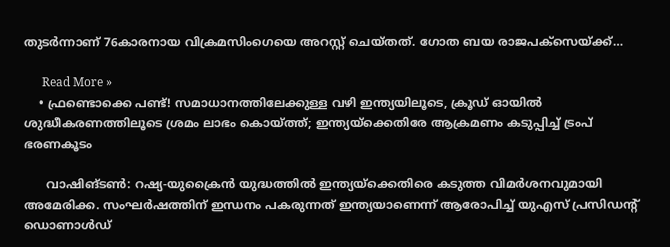തുടര്‍ന്നാണ് 76കാരനായ വിക്രമസിംഗെയെ അറസ്റ്റ് ചെയ്തത്. ഗോത ബയ രാജപക്സെയ്ക്ക്…

      Read More »
    • ഫ്രണ്ടൊക്കെ പണ്ട്! സമാധാനത്തിലേക്കുള്ള വഴി ഇന്ത്യയിലൂടെ, ക്രൂഡ് ഓയില്‍ ശുദ്ധീകരണത്തിലൂടെ ശ്രമം ലാഭം കൊയ്ത്ത്; ഇന്ത്യയ്‌ക്കെതിരേ ആക്രമണം കടുപ്പിച്ച് ട്രംപ് ഭരണകൂടം

      വാഷിങ്ടണ്‍: റഷ്യ-യുക്രൈന്‍ യുദ്ധത്തില്‍ ഇന്ത്യയ്ക്കെതിരെ കടുത്ത വിമര്‍ശനവുമായി അമേരിക്ക. സംഘര്‍ഷത്തിന് ഇന്ധനം പകരുന്നത് ഇന്ത്യയാണെന്ന് ആരോപിച്ച് യുഎസ് പ്രസിഡന്റ് ഡൊണാള്‍ഡ്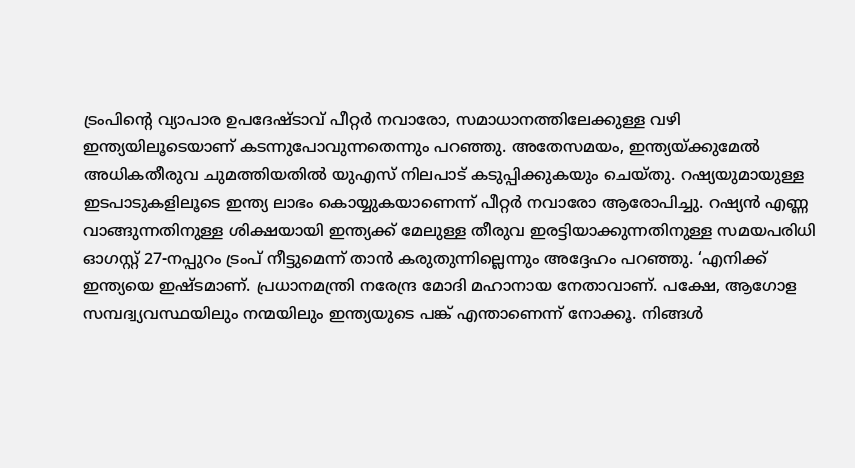ട്രംപിന്റെ വ്യാപാര ഉപദേഷ്ടാവ് പീറ്റര്‍ നവാരോ, സമാധാനത്തിലേക്കുള്ള വഴി ഇന്ത്യയിലൂടെയാണ് കടന്നുപോവുന്നതെന്നും പറഞ്ഞു. അതേസമയം, ഇന്ത്യയ്ക്കുമേല്‍ അധികതീരുവ ചുമത്തിയതില്‍ യുഎസ് നിലപാട് കടുപ്പിക്കുകയും ചെയ്തു. റഷ്യയുമായുള്ള ഇടപാടുകളിലൂടെ ഇന്ത്യ ലാഭം കൊയ്യുകയാണെന്ന് പീറ്റര്‍ നവാരോ ആരോപിച്ചു. റഷ്യന്‍ എണ്ണ വാങ്ങുന്നതിനുള്ള ശിക്ഷയായി ഇന്ത്യക്ക് മേലുള്ള തീരുവ ഇരട്ടിയാക്കുന്നതിനുള്ള സമയപരിധി ഓഗസ്റ്റ് 27-നപ്പുറം ട്രംപ് നീട്ടുമെന്ന് താന്‍ കരുതുന്നില്ലെന്നും അദ്ദേഹം പറഞ്ഞു. ‘എനിക്ക് ഇന്ത്യയെ ഇഷ്ടമാണ്. പ്രധാനമന്ത്രി നരേന്ദ്ര മോദി മഹാനായ നേതാവാണ്. പക്ഷേ, ആഗോള സമ്പദ്വ്യവസ്ഥയിലും നന്മയിലും ഇന്ത്യയുടെ പങ്ക് എന്താണെന്ന് നോക്കൂ. നിങ്ങള്‍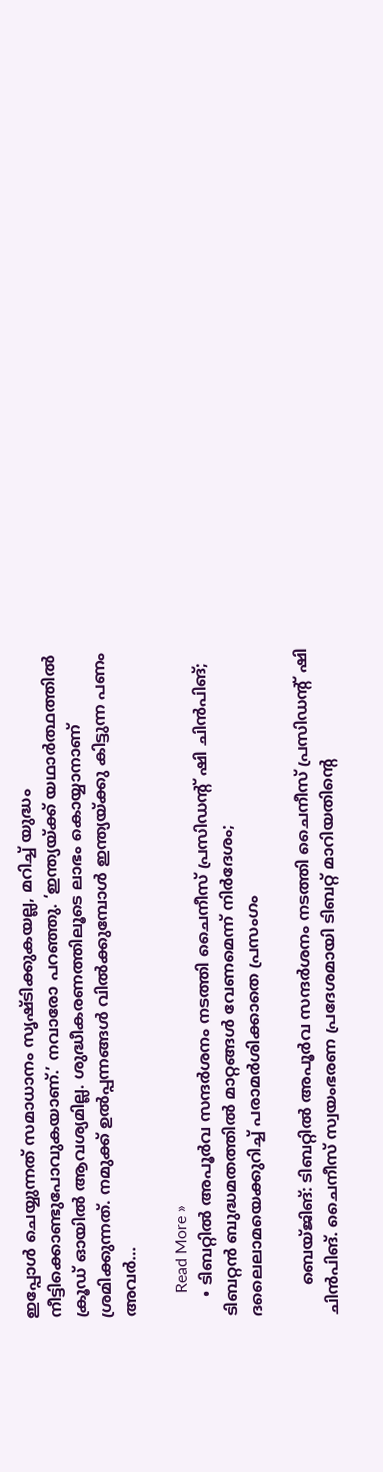ഇപ്പോള്‍ ചെയ്യുന്നത് സമാധാനം സൃഷ്ടിക്കുകയല്ല, മറിച്ച് യുദ്ധം നീട്ടിക്കൊണ്ടുപോവുകയാണ്.’ നവാരോ പറഞ്ഞു. ‘ഇന്ത്യയ്ക്ക് യഥാര്‍ത്ഥത്തില്‍ ക്രൂഡ് ഓയില്‍ ആവശ്യമില്ല. ശുദ്ധീകരണത്തിലൂടെ ലാഭം കൊയ്യാനാണ് ശ്രമിക്കുന്നത്. നമുക്ക് ഉല്‍പ്പന്നങ്ങള്‍ വില്‍ക്കുമ്പോള്‍ ഇന്ത്യയ്ക്കു കിട്ടുന്ന പണം അവര്‍…

      Read More »
    • ടിബറ്റില്‍ അപൂര്‍വ സന്ദര്‍ശനം നടത്തി ചൈനീസ് പ്രസിഡന്റ് ഷി ചിന്‍പിങ്; ടിബറ്റന്‍ ബുദ്ധമതത്തില്‍ മാറ്റങ്ങള്‍ വേണമെന്ന് നിര്‍ദേശം; ദലൈലാമയെക്കുറിച്ച് പരാമര്‍ശിക്കാതെ പ്രസംഗം

      ബെയ്ജിങ്: ടിബറ്റില്‍ അപൂര്‍വ സന്ദര്‍ശനം നടത്തി ചൈനീസ് പ്രസിഡന്റ് ഷി ചിന്‍പിങ്. ചൈനീസ് സ്വയംഭരണ പ്രദേശമായി ടിബറ്റ് മാറിയതിന്റെ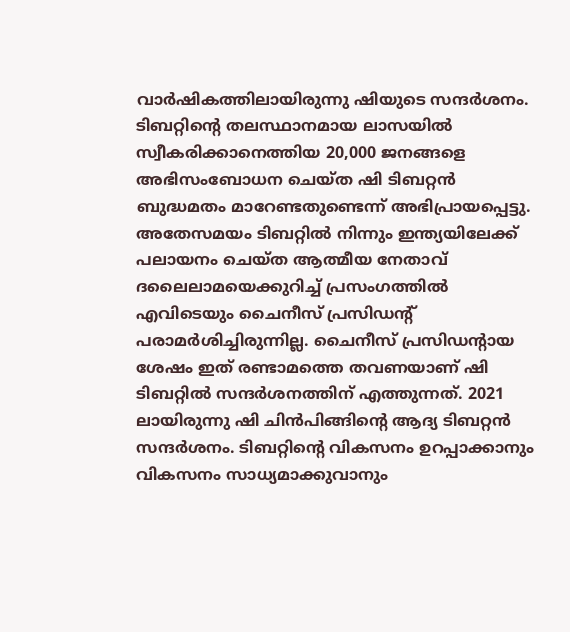വാര്‍ഷികത്തിലായിരുന്നു ഷിയുടെ സന്ദര്‍ശനം. ടിബറ്റിന്റെ തലസ്ഥാനമായ ലാസയില്‍ സ്വീകരിക്കാനെത്തിയ 20,000 ജനങ്ങളെ അഭിസംബോധന ചെയ്ത ഷി ടിബറ്റന്‍ ബുദ്ധമതം മാറേണ്ടതുണ്ടെന്ന് അഭിപ്രായപ്പെട്ടു. അതേസമയം ടിബറ്റില്‍ നിന്നും ഇന്ത്യയിലേക്ക് പലായനം ചെയ്ത ആത്മീയ നേതാവ് ദലൈലാമയെക്കുറിച്ച് പ്രസംഗത്തില്‍ എവിടെയും ചൈനീസ് പ്രസിഡന്റ് പരാമര്‍ശിച്ചിരുന്നില്ല. ചൈനീസ് പ്രസിഡന്റായ ശേഷം ഇത് രണ്ടാമത്തെ തവണയാണ് ഷി ടിബറ്റില്‍ സന്ദര്‍ശനത്തിന് എത്തുന്നത്. 2021 ലായിരുന്നു ഷി ചിന്‍പിങ്ങിന്റെ ആദ്യ ടിബറ്റന്‍ സന്ദര്‍ശനം. ടിബറ്റിന്റെ വികസനം ഉറപ്പാക്കാനും വികസനം സാധ്യമാക്കുവാനും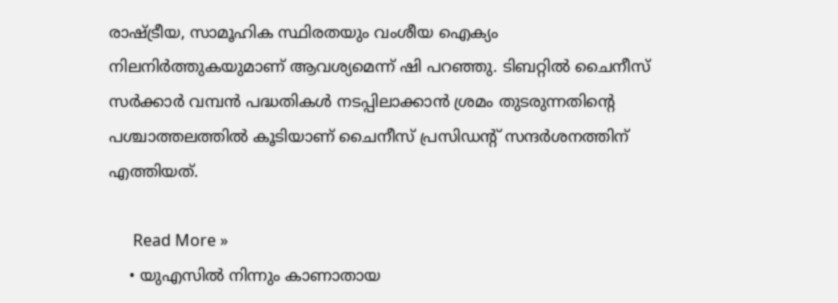രാഷ്ട്രീയ, സാമൂഹിക സ്ഥിരതയും വംശീയ ഐക്യം നിലനിര്‍ത്തുകയുമാണ് ആവശ്യമെന്ന് ഷി പറഞ്ഞു. ടിബറ്റില്‍ ചൈനീസ് സര്‍ക്കാര്‍ വമ്പന്‍ പദ്ധതികള്‍ നടപ്പിലാക്കാന്‍ ശ്രമം തുടരുന്നതിന്റെ പശ്ചാത്തലത്തില്‍ കൂടിയാണ് ചൈനീസ് പ്രസിഡന്റ് സന്ദര്‍ശനത്തിന് എത്തിയത്.

      Read More »
    • യുഎസില്‍ നിന്നും കാണാതായ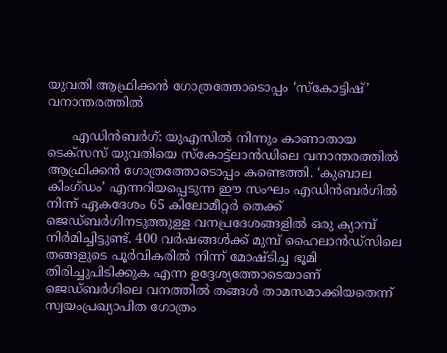യുവതി ആഫ്രിക്കന്‍ ഗോത്രത്തോടൊപ്പം ‘സ്‌കോട്ടിഷ്’ വനാന്തരത്തില്‍

      എഡിന്‍ബര്‍ഗ്: യുഎസില്‍ നിന്നും കാണാതായ ടെക്‌സസ് യുവതിയെ സ്‌കോട്ട്‌ലാന്‍ഡിലെ വനാന്തരത്തില്‍ ആഫ്രിക്കന്‍ ഗോത്രത്തോടൊപ്പം കണ്ടെത്തി. ‘കുബാല കിംഗ്ഡം’ എന്നറിയപ്പെടുന്ന ഈ സംഘം എഡിന്‍ബര്‍ഗില്‍ നിന്ന് ഏകദേശം 65 കിലോമീറ്റര്‍ തെക്ക് ജെഡ്ബര്‍ഗിനടുത്തുള്ള വനപ്രദേശങ്ങളില്‍ ഒരു ക്യാമ്പ് നിര്‍മിച്ചിട്ടുണ്ട്. 400 വര്‍ഷങ്ങള്‍ക്ക് മുമ്പ് ഹൈലാന്‍ഡ്‌സിലെ തങ്ങളുടെ പൂര്‍വികരില്‍ നിന്ന് മോഷ്ടിച്ച ഭൂമി തിരിച്ചുപിടിക്കുക എന്ന ഉദ്ദേശ്യത്തോടെയാണ് ജെഡ്ബര്‍ഗിലെ വനത്തില്‍ തങ്ങള്‍ താമസമാക്കിയതെന്ന് സ്വയംപ്രഖ്യാപിത ഗോത്രം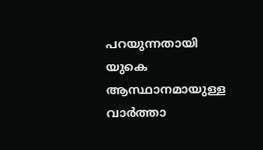പറയുന്നതായി യുകെ ആസ്ഥാനമായുള്ള വാര്‍ത്താ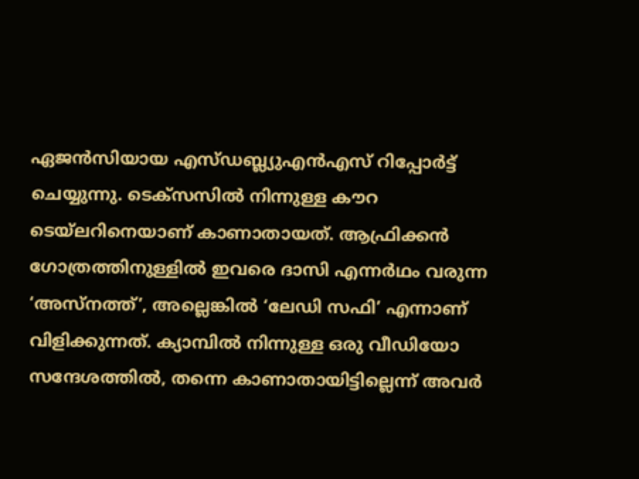ഏജന്‍സിയായ എസ്ഡബ്ല്യുഎന്‍എസ് റിപ്പോര്‍ട്ട് ചെയ്യുന്നു. ടെക്‌സസില്‍ നിന്നുള്ള കൗറ ടെയ്ലറിനെയാണ് കാണാതായത്. ആഫ്രിക്കന്‍ ഗോത്രത്തിനുള്ളില്‍ ഇവരെ ദാസി എന്നര്‍ഥം വരുന്ന ‘അസ്‌നത്ത്’, അല്ലെങ്കില്‍ ‘ലേഡി സഫി’ എന്നാണ് വിളിക്കുന്നത്. ക്യാമ്പില്‍ നിന്നുള്ള ഒരു വീഡിയോ സന്ദേശത്തില്‍, തന്നെ കാണാതായിട്ടില്ലെന്ന് അവര്‍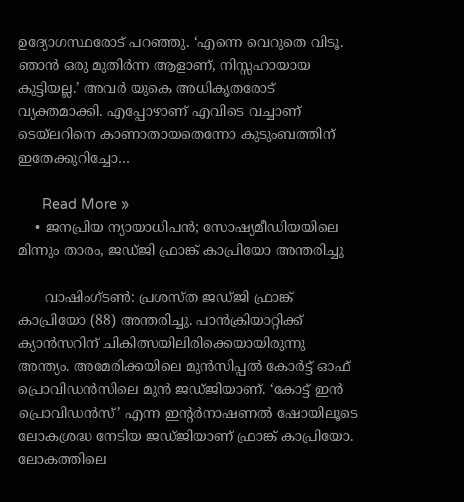ഉദ്യോഗസ്ഥരോട് പറഞ്ഞു. ‘എന്നെ വെറുതെ വിടൂ. ഞാന്‍ ഒരു മുതിര്‍ന്ന ആളാണ്, നിസ്സഹായായ കുട്ടിയല്ല.’ അവര്‍ യുകെ അധികൃതരോട് വ്യക്തമാക്കി. എപ്പോഴാണ് എവിടെ വച്ചാണ് ടെയ്‌ലറിനെ കാണാതായതെന്നോ കുടുംബത്തിന് ഇതേക്കുറിച്ചോ…

      Read More »
    • ജനപ്രിയ ന്യായാധിപന്‍; സോഷ്യമീഡിയയിലെ മിന്നും താരം, ജഡ്ജി ഫ്രാങ്ക് കാപ്രിയോ അന്തരിച്ചു

      വാഷിംഗ്ടണ്‍: പ്രശസ്ത ജഡ്ജി ഫ്രാങ്ക് കാപ്രിയോ (88) അന്തരിച്ചു. പാന്‍ക്രിയാറ്റിക്ക് ക്യാന്‍സറിന് ചികിത്സയിലിരിക്കെയായിരുന്നു അന്ത്യം. അമേരിക്കയിലെ മുന്‍സിപ്പല്‍ കോര്‍ട്ട് ഓഫ് പ്രൊവിഡന്‍സിലെ മുന്‍ ജഡ്ജിയാണ്. ‘കോട്ട് ഇന്‍ പ്രൊവിഡന്‍സ്’ എന്ന ഇന്റര്‍നാഷണല്‍ ഷോയിലൂടെ ലോകശ്രദ്ധ നേടിയ ജഡ്ജിയാണ് ഫ്രാങ്ക് കാപ്രിയോ. ലോകത്തിലെ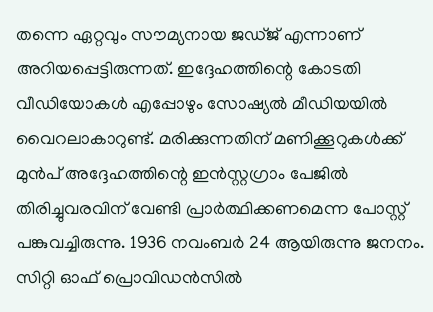തന്നെ ഏറ്റവും സൗമ്യനായ ജഡ്ജ് എന്നാണ് അറിയപ്പെട്ടിരുന്നത്. ഇദ്ദേഹത്തിന്റെ കോടതി വീഡിയോകള്‍ എപ്പോഴും സോഷ്യല്‍ മീഡിയയില്‍ വൈറലാകാറുണ്ട്. മരിക്കുന്നതിന് മണിക്കൂറുകള്‍ക്ക് മുന്‍പ് അദ്ദേഹത്തിന്റെ ഇന്‍സ്റ്റഗ്രാം പേജില്‍ തിരിച്ചുവരവിന് വേണ്ടി പ്രാര്‍ത്ഥിക്കണമെന്ന പോസ്റ്റ് പങ്കുവച്ചിരുന്നു. 1936 നവംബര്‍ 24 ആയിരുന്നു ജനനം. സിറ്റി ഓഫ് പ്രൊവിഡന്‍സില്‍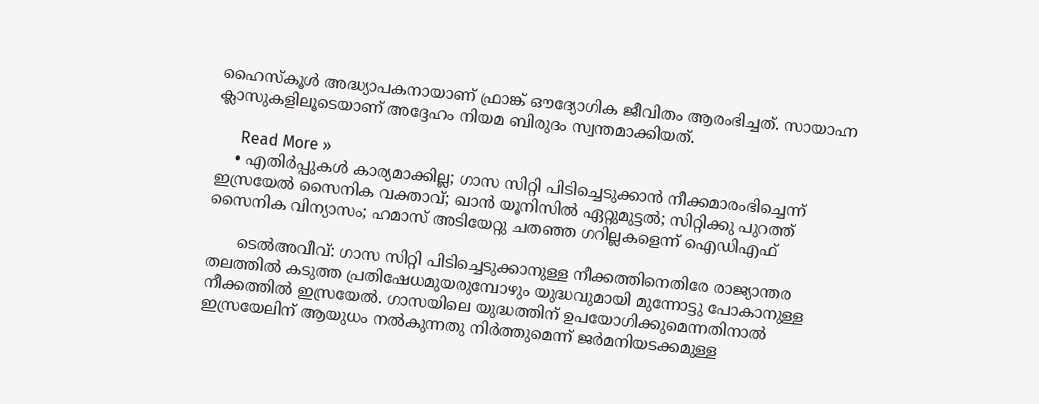ഹൈസ്‌കൂള്‍ അദ്ധ്യാപകനായാണ് ഫ്രാങ്ക് ഔദ്യോഗിക ജീവിതം ആരംഭിച്ചത്. സായാഹ്ന ക്ലാസുകളിലൂടെയാണ് അദ്ദേഹം നിയമ ബിരുദം സ്വന്തമാക്കിയത്.

      Read More »
    • എതിര്‍പ്പുകള്‍ കാര്യമാക്കില്ല; ഗാസ സിറ്റി പിടിച്ചെടുക്കാന്‍ നീക്കമാരംഭിച്ചെന്ന് ഇസ്രയേല്‍ സൈനിക വക്താവ്; ഖാന്‍ യൂനിസില്‍ ഏറ്റുമുട്ടല്‍; സിറ്റിക്കു പുറത്ത് സൈനിക വിന്യാസം; ഹമാസ് അടിയേറ്റു ചതഞ്ഞ ഗറില്ലകളെന്ന് ഐഡിഎഫ്

      ടെല്‍അവീവ്: ഗാസ സിറ്റി പിടിച്ചെടുക്കാനുള്ള നീക്കത്തിനെതിരേ രാജ്യാന്തര തലത്തില്‍ കടുത്ത പ്രതിഷേധമുയരുമ്പോഴും യുദ്ധവുമായി മുന്നോട്ടു പോകാനുള്ള നീക്കത്തില്‍ ഇസ്രയേല്‍. ഗാസയിലെ യുദ്ധത്തിന് ഉപയോഗിക്കുമെന്നതിനാല്‍ ഇസ്രയേലിന് ആയുധം നല്‍കുന്നതു നിര്‍ത്തുമെന്ന് ജര്‍മനിയടക്കമുള്ള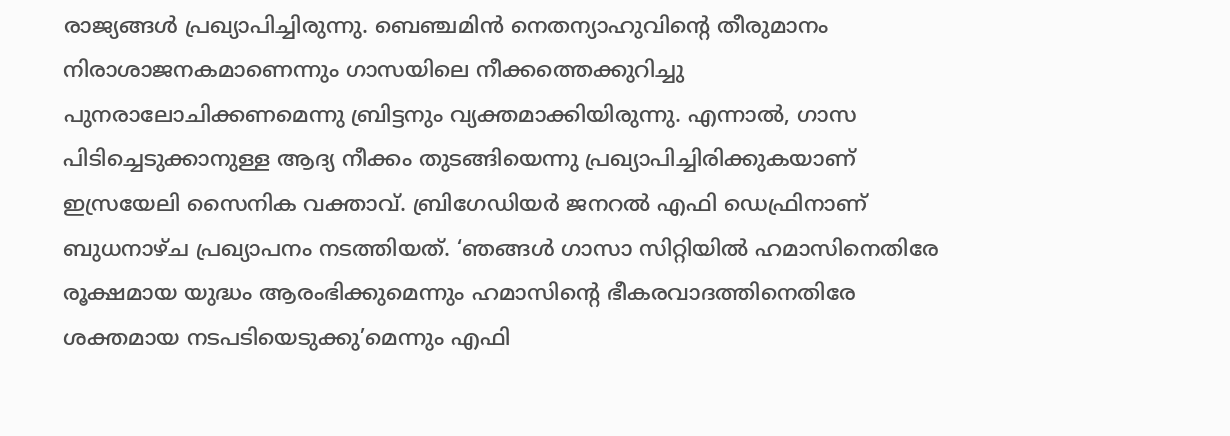രാജ്യങ്ങള്‍ പ്രഖ്യാപിച്ചിരുന്നു. ബെഞ്ചമിന്‍ നെതന്യാഹുവിന്റെ തീരുമാനം നിരാശാജനകമാണെന്നും ഗാസയിലെ നീക്കത്തെക്കുറിച്ചു പുനരാലോചിക്കണമെന്നു ബ്രിട്ടനും വ്യക്തമാക്കിയിരുന്നു. എന്നാല്‍, ഗാസ പിടിച്ചെടുക്കാനുള്ള ആദ്യ നീക്കം തുടങ്ങിയെന്നു പ്രഖ്യാപിച്ചിരിക്കുകയാണ് ഇസ്രയേലി സൈനിക വക്താവ്. ബ്രിഗേഡിയര്‍ ജനറല്‍ എഫി ഡെഫ്രിനാണ് ബുധനാഴ്ച പ്രഖ്യാപനം നടത്തിയത്. ‘ഞങ്ങള്‍ ഗാസാ സിറ്റിയില്‍ ഹമാസിനെതിരേ രൂക്ഷമായ യുദ്ധം ആരംഭിക്കുമെന്നും ഹമാസിന്റെ ഭീകരവാദത്തിനെതിരേ ശക്തമായ നടപടിയെടുക്കു’മെന്നും എഫി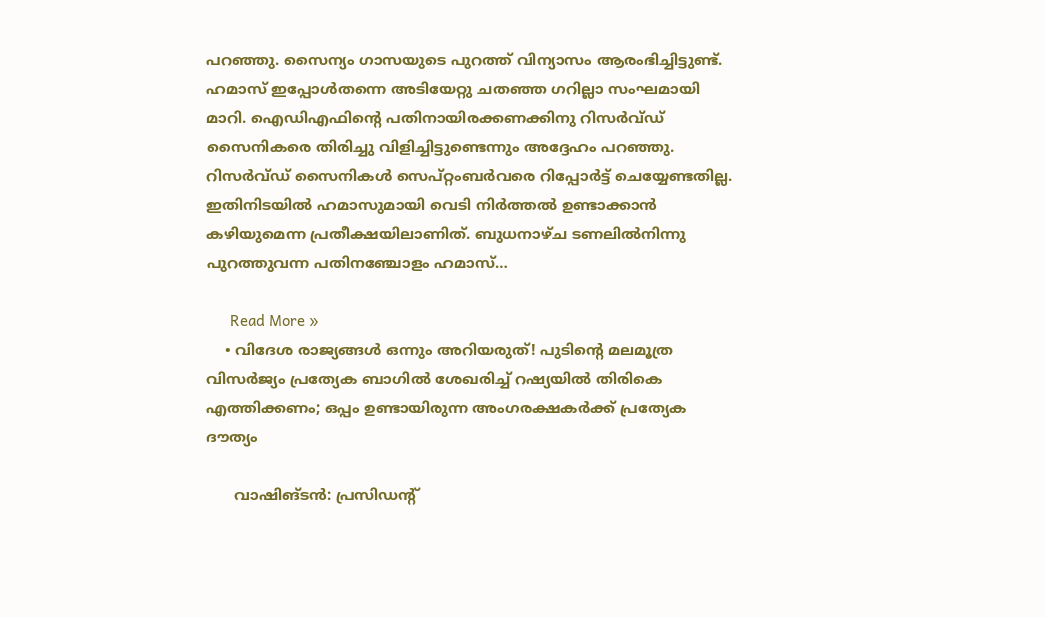പറഞ്ഞു. സൈന്യം ഗാസയുടെ പുറത്ത് വിന്യാസം ആരംഭിച്ചിട്ടുണ്ട്. ഹമാസ് ഇപ്പോള്‍തന്നെ അടിയേറ്റു ചതഞ്ഞ ഗറില്ലാ സംഘമായി മാറി. ഐഡിഎഫിന്റെ പതിനായിരക്കണക്കിനു റിസര്‍വ്ഡ് സൈനികരെ തിരിച്ചു വിളിച്ചിട്ടുണ്ടെന്നും അദ്ദേഹം പറഞ്ഞു. റിസര്‍വ്ഡ് സൈനികള്‍ സെപ്റ്റംബര്‍വരെ റിപ്പോര്‍ട്ട് ചെയ്യേണ്ടതില്ല. ഇതിനിടയില്‍ ഹമാസുമായി വെടി നിര്‍ത്തല്‍ ഉണ്ടാക്കാന്‍ കഴിയുമെന്ന പ്രതീക്ഷയിലാണിത്. ബുധനാഴ്ച ടണലില്‍നിന്നു പുറത്തുവന്ന പതിനഞ്ചോളം ഹമാസ്…

      Read More »
    • വിദേശ രാജ്യങ്ങള്‍ ഒന്നും അറിയരുത്! പുടിന്റെ മലമൂത്ര വിസര്‍ജ്യം പ്രത്യേക ബാഗില്‍ ശേഖരിച്ച് റഷ്യയില്‍ തിരികെ എത്തിക്കണം; ഒപ്പം ഉണ്ടായിരുന്ന അംഗരക്ഷകര്‍ക്ക് പ്രത്യേക ദൗത്യം

      വാഷിങ്ടന്‍: പ്രസിഡന്റ്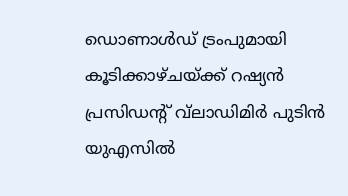ഡൊണാള്‍ഡ് ട്രംപുമായി കൂടിക്കാഴ്ചയ്ക്ക് റഷ്യന്‍ പ്രസിഡന്റ് വ്‌ലാഡിമിര്‍ പുടിന്‍ യുഎസില്‍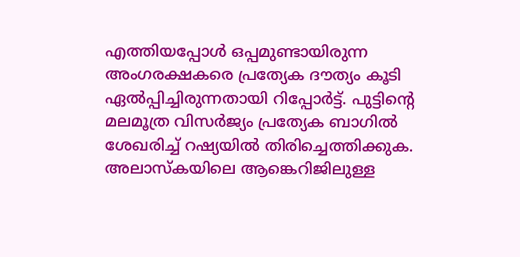എത്തിയപ്പോള്‍ ഒപ്പമുണ്ടായിരുന്ന അംഗരക്ഷകരെ പ്രത്യേക ദൗത്യം കൂടി ഏല്‍പ്പിച്ചിരുന്നതായി റിപ്പോര്‍ട്ട്. പുട്ടിന്റെ മലമൂത്ര വിസര്‍ജ്യം പ്രത്യേക ബാഗില്‍ ശേഖരിച്ച് റഷ്യയില്‍ തിരിച്ചെത്തിക്കുക. അലാസ്‌കയിലെ ആങ്കെറിജിലുള്ള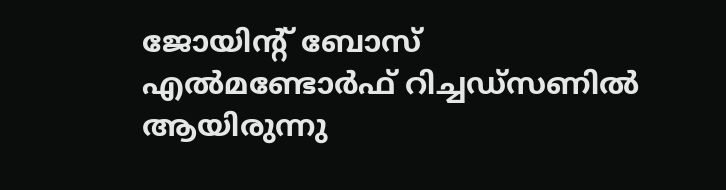ജോയിന്റ് ബോസ് എല്‍മണ്ടോര്‍ഫ് റിച്ചഡ്‌സണില്‍ ആയിരുന്നു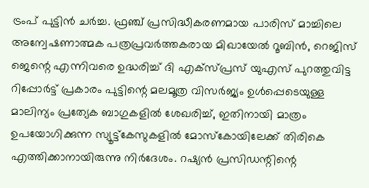ട്രംപ് പുട്ടിന്‍ ചര്‍ച്ച. ഫ്രഞ്ച് പ്രസിദ്ധീകരണമായ പാരിസ് മാച്ചിലെ അന്വേഷണാത്മക പത്രപ്രവര്‍ത്തകരായ മിഖായേല്‍ റൂബിന്‍, റെജിസ് ജെന്റെ എന്നിവരെ ഉദ്ധരിച്ച് ദി എക്‌സ്പ്രസ് യുഎസ് പുറത്തുവിട്ട റിപ്പോര്‍ട്ട് പ്രകാരം പുട്ടിന്റെ മലമൂത്ര വിസര്‍ജ്യം ഉള്‍പ്പെടെയുള്ള മാലിന്യം പ്രത്യേക ബാഗുകളില്‍ ശേഖരിച്ച്, ഇതിനായി മാത്രം ഉപയോഗിക്കുന്ന സ്യൂട്ട്‌കേസുകളില്‍ മോസ്‌കോയിലേക്ക് തിരികെ എത്തിക്കാനായിരുന്നു നിര്‍ദേശം. റഷ്യന്‍ പ്രസിഡന്റിന്റെ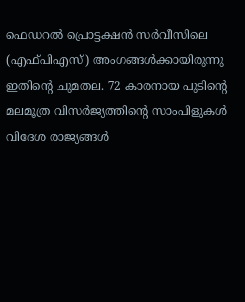ഫെഡറല്‍ പ്രൊട്ടക്ഷന്‍ സര്‍വീസിലെ (എഫ്പിഎസ്) അംഗങ്ങള്‍ക്കായിരുന്നു ഇതിന്റെ ചുമതല. 72 കാരനായ പുടിന്റെ മലമൂത്ര വിസര്‍ജ്യത്തിന്റെ സാംപിളുകള്‍ വിദേശ രാജ്യങ്ങള്‍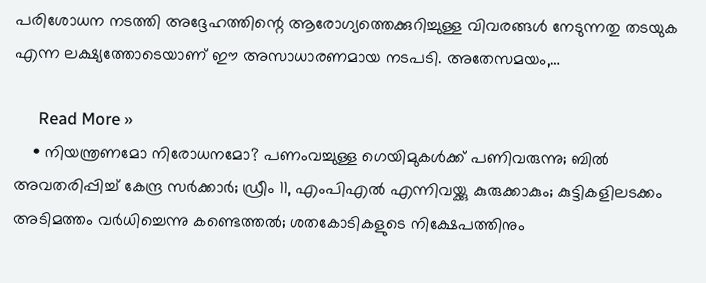പരിശോധന നടത്തി അദ്ദേഹത്തിന്റെ ആരോഗ്യത്തെക്കുറിച്ചുള്ള വിവരങ്ങള്‍ നേടുന്നതു തടയുക എന്ന ലക്ഷ്യത്തോടെയാണ് ഈ അസാധാരണമായ നടപടി. അതേസമയം,…

      Read More »
    • നിയന്ത്രണമോ നിരോധനമോ? പണംവച്ചുള്ള ഗെയിമുകള്‍ക്ക് പണിവരുന്നു; ബില്‍ അവതരിപ്പിച്ച് കേന്ദ്ര സര്‍ക്കാര്‍; ഡ്രീം 11, എംപിഎല്‍ എന്നിവയ്ക്കു കുരുക്കാകും; കുട്ടികളിലടക്കം അടിമത്തം വര്‍ധിച്ചെന്നു കണ്ടെത്തല്‍; ശതകോടികളുടെ നിക്ഷേപത്തിനും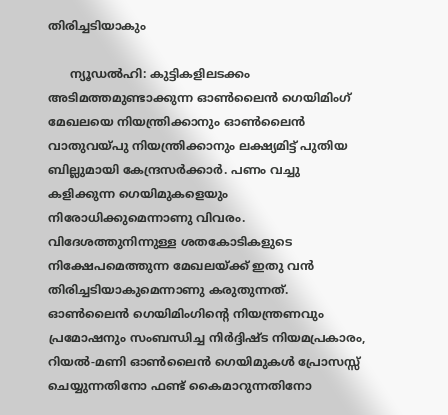തിരിച്ചടിയാകും

      ന്യൂഡല്‍ഹി: കുട്ടികളിലടക്കം അടിമത്തമുണ്ടാക്കുന്ന ഓണ്‍ലൈന്‍ ഗെയിമിംഗ് മേഖലയെ നിയന്ത്രിക്കാനും ഓണ്‍ലൈന്‍ വാതുവയ്പു നിയന്ത്രിക്കാനും ലക്ഷ്യമിട്ട് പുതിയ ബില്ലുമായി കേന്ദ്രസര്‍ക്കാര്‍. പണം വച്ചു കളിക്കുന്ന ഗെയിമുകളെയും നിരോധിക്കുമെന്നാണു വിവരം. വിദേശത്തുനിന്നുള്ള ശതകോടികളുടെ നിക്ഷേപമെത്തുന്ന മേഖലയ്ക്ക് ഇതു വന്‍ തിരിച്ചടിയാകുമെന്നാണു കരുതുന്നത്. ഓണ്‍ലൈന്‍ ഗെയിമിംഗിന്റെ നിയന്ത്രണവും പ്രമോഷനും സംബന്ധിച്ച നിര്‍ദ്ദിഷ്ട നിയമപ്രകാരം, റിയല്‍-മണി ഓണ്‍ലൈന്‍ ഗെയിമുകള്‍ പ്രോസസ്സ് ചെയ്യുന്നതിനോ ഫണ്ട് കൈമാറുന്നതിനോ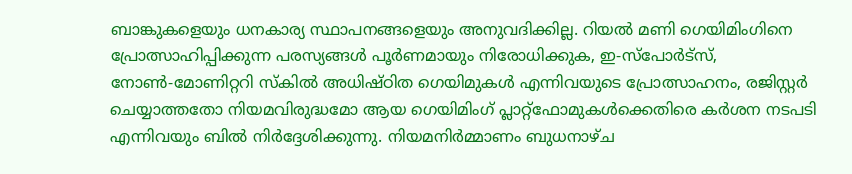ബാങ്കുകളെയും ധനകാര്യ സ്ഥാപനങ്ങളെയും അനുവദിക്കില്ല. റിയല്‍ മണി ഗെയിമിംഗിനെ പ്രോത്സാഹിപ്പിക്കുന്ന പരസ്യങ്ങള്‍ പൂര്‍ണമായും നിരോധിക്കുക, ഇ-സ്‌പോര്‍ട്‌സ്, നോണ്‍-മോണിറ്ററി സ്‌കില്‍ അധിഷ്ഠിത ഗെയിമുകള്‍ എന്നിവയുടെ പ്രോത്സാഹനം, രജിസ്റ്റര്‍ ചെയ്യാത്തതോ നിയമവിരുദ്ധമോ ആയ ഗെയിമിംഗ് പ്ലാറ്റ്ഫോമുകള്‍ക്കെതിരെ കര്‍ശന നടപടി എന്നിവയും ബില്‍ നിര്‍ദ്ദേശിക്കുന്നു. നിയമനിര്‍മ്മാണം ബുധനാഴ്ച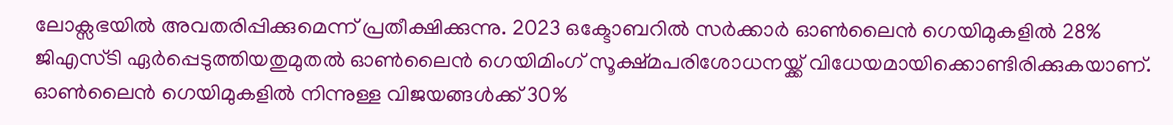ലോക്സഭയില്‍ അവതരിപ്പിക്കുമെന്ന് പ്രതീക്ഷിക്കുന്നു. 2023 ഒക്ടോബറില്‍ സര്‍ക്കാര്‍ ഓണ്‍ലൈന്‍ ഗെയിമുകളില്‍ 28% ജിഎസ്ടി ഏര്‍പ്പെടുത്തിയതുമുതല്‍ ഓണ്‍ലൈന്‍ ഗെയിമിംഗ് സൂക്ഷ്മപരിശോധനയ്ക്ക് വിധേയമായിക്കൊണ്ടിരിക്കുകയാണ്. ഓണ്‍ലൈന്‍ ഗെയിമുകളില്‍ നിന്നുള്ള വിജയങ്ങള്‍ക്ക് 30%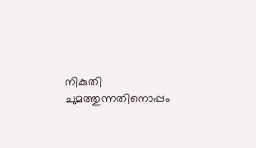നികുതി ചുമത്തുന്നതിനൊപ്പം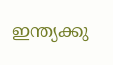ഇന്ത്യക്കു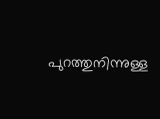പുറത്തുനിന്നുള്ള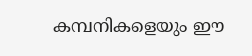കമ്പനികളെയും ഈ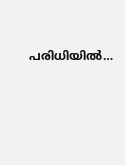പരിധിയില്‍…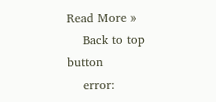Read More »
    Back to top button
    error: